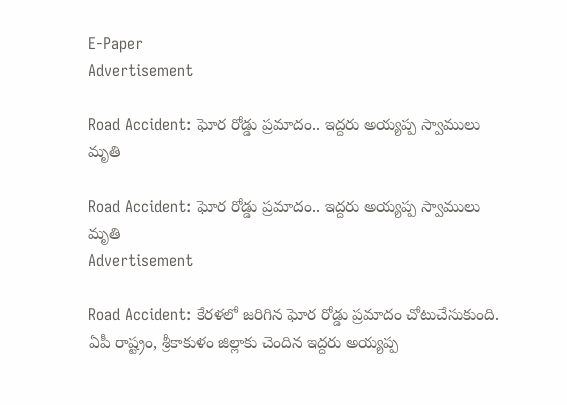E-Paper
Advertisement

Road Accident: ఘోర రోడ్డు ప్రమాదం.. ఇద్దరు అయ్యప్ప స్వాములు మృతి

Road Accident: ఘోర రోడ్డు ప్రమాదం.. ఇద్దరు అయ్యప్ప స్వాములు మృతి
Advertisement

Road Accident: కేరళలో జరిగిన ఘోర రోడ్డు ప్రమాదం చోటుచేసుకుంది. ఏపీ రాష్ట్రం, శ్రీకాకుళం జిల్లాకు చెందిన ఇద్దరు అయ్యప్ప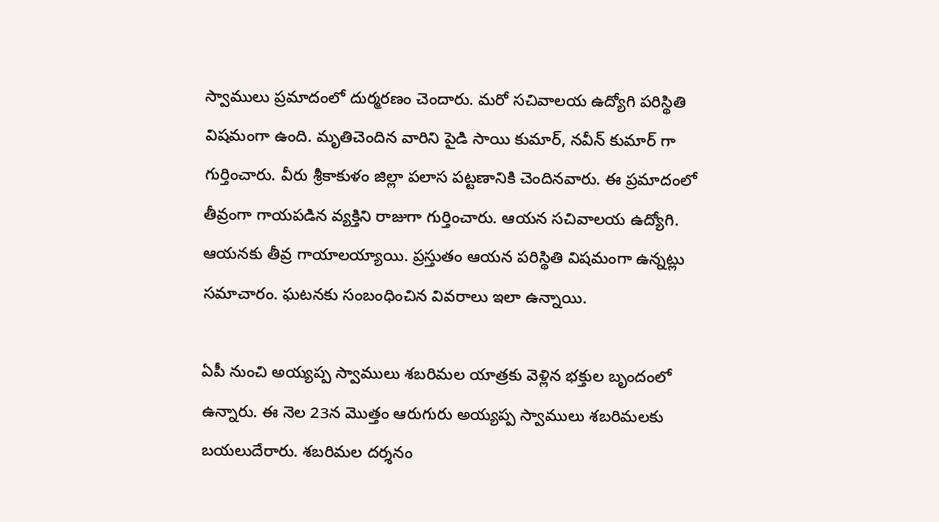స్వాములు ప్రమాదంలో దుర్మరణం చెందారు. మరో సచివాలయ ఉద్యోగి పరిస్థితి విషమంగా ఉంది. మృతిచెందిన వారిని పైడి సాయి కుమార్, నవీన్ కుమార్ గా గుర్తించారు. వీరు శ్రీకాకుళం జిల్లా పలాస పట్టణానికి చెందినవారు. ఈ ప్రమాదంలో తీవ్రంగా గాయపడిన వ్యక్తిని రాజుగా గుర్తించారు. ఆయన సచివాలయ ఉద్యోగి. ఆయనకు తీవ్ర గాయాలయ్యాయి. ప్రస్తుతం ఆయన పరిస్థితి విషమంగా ఉన్నట్లు సమాచారం. ఘటనకు సంబంధించిన వివరాలు ఇలా ఉన్నాయి.

ఏపీ నుంచి అయ్యప్ప స్వాములు శబరిమల యాత్రకు వెళ్లిన భక్తుల బృందంలో ఉన్నారు. ఈ నెల 23న మొత్తం ఆరుగురు అయ్యప్ప స్వాములు శబరిమలకు బయలుదేరారు. శబరిమల దర్శనం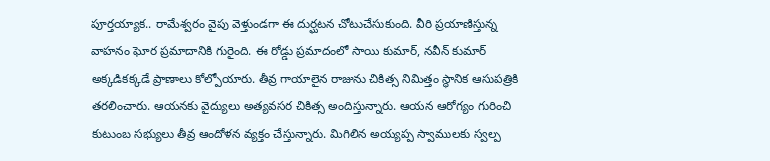పూర్తయ్యాక.. రామేశ్వరం వైపు వెళ్తుండగా ఈ దుర్ఘటన చోటుచేసుకుంది. వీరి ప్రయాణిస్తున్న వాహనం ఘోర ప్రమాదానికి గురైంది. ఈ రోడ్డు ప్రమాదంలో సాయి కుమార్, నవీన్ కుమార్ అక్కడికక్కడే ప్రాణాలు కోల్పోయారు. తీవ్ర గాయాలైన రాజును చికిత్స నిమిత్తం స్థానిక ఆసుపత్రికి తరలించారు. ఆయనకు వైద్యులు అత్యవసర చికిత్స అందిస్తున్నారు. ఆయన ఆరోగ్యం గురించి కుటుంబ సభ్యులు తీవ్ర ఆందోళన వ్యక్తం చేస్తున్నారు. మిగిలిన అయ్యప్ప స్వాములకు స్వల్ప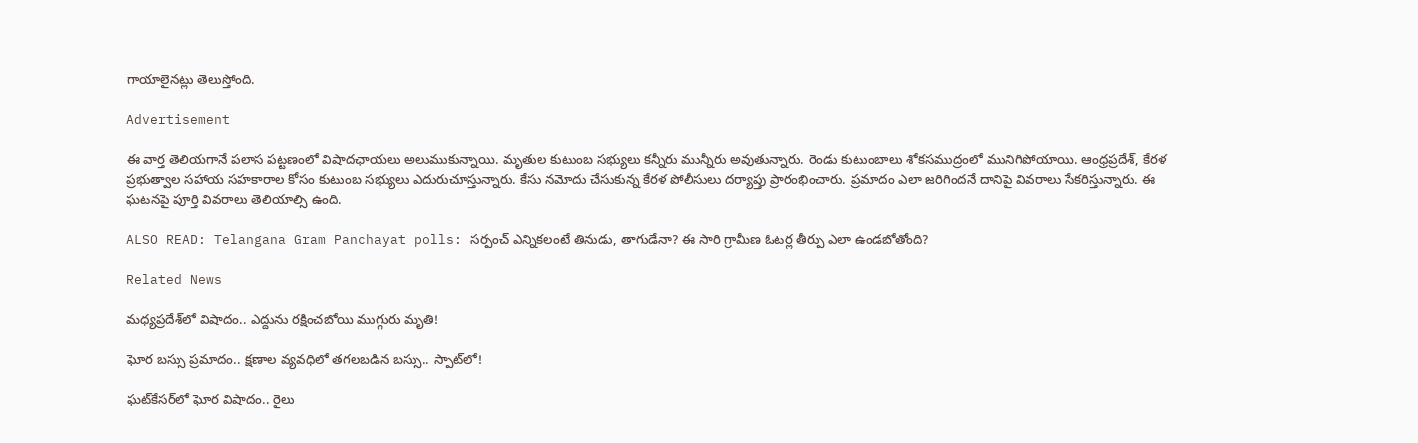గాయాలైనట్లు తెలుస్తోంది.

Advertisement

ఈ వార్త తెలియగానే పలాస పట్టణంలో విషాదఛాయలు అలుముకున్నాయి. మృతుల కుటుంబ సభ్యులు కన్నీరు మున్నీరు అవుతున్నారు. రెండు కుటుంబాలు శోకసముద్రంలో మునిగిపోయాయి. ఆంధ్రప్రదేశ్, కేరళ ప్రభుత్వాల సహాయ సహకారాల కోసం కుటుంబ సభ్యులు ఎదురుచూస్తున్నారు. కేసు నమోదు చేసుకున్న కేరళ పోలీసులు దర్యాప్తు ప్రారంభించారు. ప్రమాదం ఎలా జరిగిందనే దానిపై వివరాలు సేకరిస్తున్నారు. ఈ ఘటనపై పూర్తి వివరాలు తెలియాల్సి ఉంది.

ALSO READ: Telangana Gram Panchayat polls: సర్పంచ్ ఎన్నికలంటే తినుడు, తాగుడేనా? ఈ సారి గ్రామీణ ఓటర్ల తీర్పు ఎలా ఉండబోతోంది?

Related News

మధ్యప్రదేశ్‌లో విషాదం.. ఎద్దును రక్షించబోయి ముగ్గురు మృతి!

ఘోర బస్సు ప్రమాదం.. క్షణాల వ్యవధిలో తగలబడిన బస్సు.. స్పాట్‌లో!

ఘట్‌కేసర్‌లో ఘోర విషాదం.. రైలు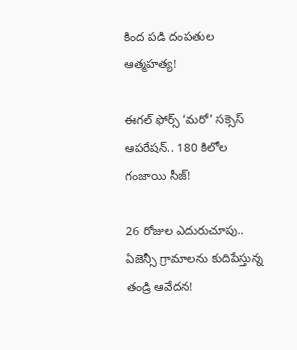కింద పడి దంపతుల ఆత్మహత్య!

ఈగల్ ఫోర్స్ ‘మరో’ సక్సెస్ ఆపరేషన్.. 180 కిలోల గంజాయి సీజ్!

26 రోజుల ఎదురుచూపు.. ఏజెన్సీ గ్రామాలను కుదిపేస్తున్న తండ్రి ఆవేదన!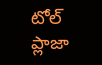టోల్ ప్లాజా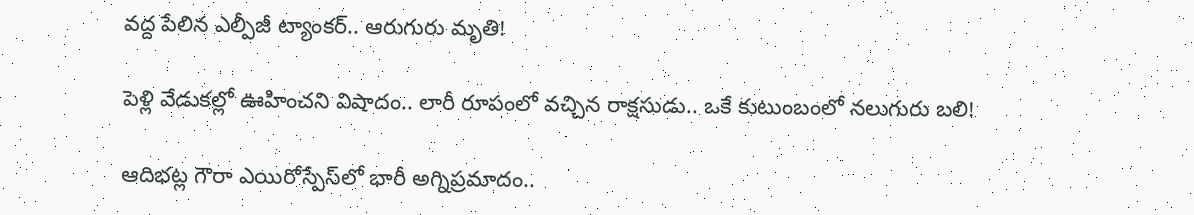వద్ద పేలిన ఎల్పీజీ ట్యాంకర్.. ఆరుగురు మృతి!

పెళ్లి వేడుకల్లో ఊహించని విషాదం.. లారీ రూపంలో వచ్చిన రాక్షసుడు.. ఒకే కుటుంబంలో నలుగురు బలి!

ఆదిభట్ల గౌరా ఎయిరోస్పేస్‌లో భారీ అగ్నిప్రమాదం..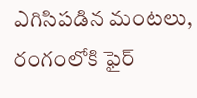ఎగిసిపడిన మంటలు, రంగంలోకి ఫైర్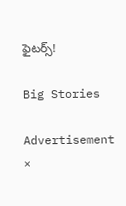ఫైటర్స్!

Big Stories

Advertisement
×